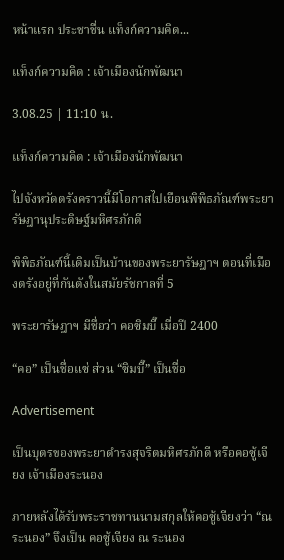หน้าแรก ประชาชื่น แท็งก์ความคิด...

แท็งก์ความคิด : เจ้าเมืองนักพัฒนา

3.08.25 | 11:10 น.

แท็งก์ความคิด : เจ้าเมืองนักพัฒนา

ไปจังหวัดตรังคราวนี้มีโอกาสไปเยือนพิพิธภัณฑ์พระยารัษฎานุประดิษฐ์มหิศรภักดี

พิพิธภัณฑ์นี้เดิมเป็นบ้านของพระยารัษฎาฯ ตอนที่เมืองตรังอยู่ที่กันตังในสมัยรัชกาลที่ 5

พระยารัษฎาฯ มีชื่อว่า คอซิมบี๊ เมื่อปี 2400

“คอ” เป็นชื่อแซ่ ส่วน “ซิมบี๊” เป็นชื่อ

Advertisement

เป็นบุตรของพระยาดำรงสุจริตมหิศรภักดี หรือคอซู้เจียง เจ้าเมืองระนอง

ภายหลังได้รับพระราชทานนามสกุลให้คอซู้เจียงว่า “ณ ระนอง” จึงเป็น คอซู้เจียง ณ ระนอง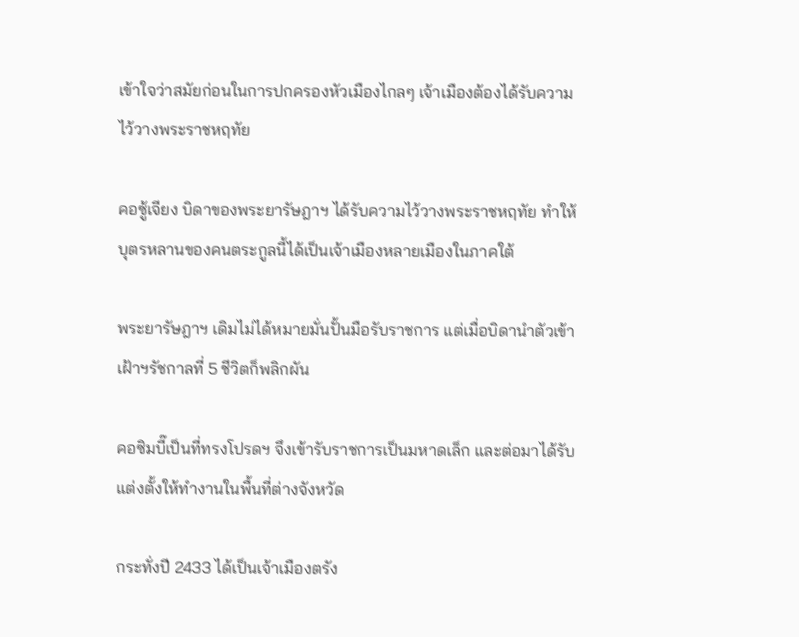เข้าใจว่าสมัยก่อนในการปกครองหัวเมืองไกลๆ เจ้าเมืองต้องได้รับความไว้วางพระราชหฤทัย

คอซู้เจียง บิดาของพระยารัษฎาฯ ได้รับความไว้วางพระราชหฤทัย ทำให้บุตรหลานของคนตระกูลนี้ได้เป็นเจ้าเมืองหลายเมืองในภาคใต้

พระยารัษฎาฯ เดิมไม่ได้หมายมั่นปั้นมือรับราชการ แต่เมื่อบิดานำตัวเข้าเฝ้าฯรัชกาลที่ 5 ชีวิตก็พลิกผัน

คอซิมบี๊เป็นที่ทรงโปรดฯ จึงเข้ารับราชการเป็นมหาดเล็ก และต่อมาได้รับแต่งตั้งให้ทำงานในพื้นที่ต่างจังหวัด

กระทั่งปี 2433 ได้เป็นเจ้าเมืองตรัง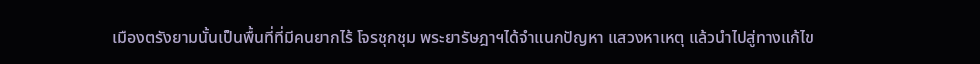เมืองตรังยามนั้นเป็นพื้นที่ที่มีคนยากไร้ โจรชุกชุม พระยารัษฎาฯได้จำแนกปัญหา แสวงหาเหตุ แล้วนำไปสู่ทางแก้ไข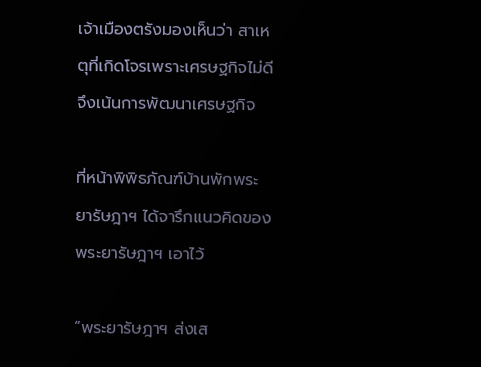เจ้าเมืองตรังมองเห็นว่า สาเหตุที่เกิดโจรเพราะเศรษฐกิจไม่ดี จึงเน้นการพัฒนาเศรษฐกิจ

ที่หน้าพิพิธภัณฑ์บ้านพักพระยารัษฎาฯ ได้จารึกแนวคิดของพระยารัษฎาฯ เอาไว้

“พระยารัษฎาฯ ส่งเส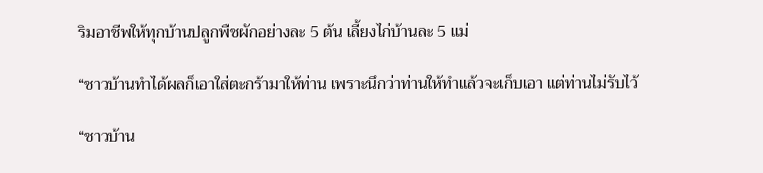ริมอาชีพให้ทุกบ้านปลูกพืชผักอย่างละ 5 ต้น เลี้ยงไก่บ้านละ 5 แม่

“ชาวบ้านทำได้ผลก็เอาใส่ตะกร้ามาให้ท่าน เพราะนึกว่าท่านให้ทำแล้วจะเก็บเอา แต่ท่านไม่รับไว้

“ชาวบ้าน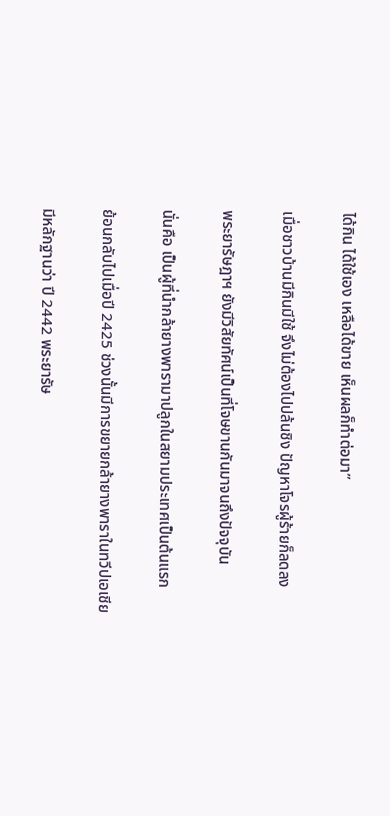ได้กิน ได้ใช้เอง เหลือได้ขาย เห็นผลก็ทำต่อมา”

เมื่อชาวบ้านมีกินมีใช้ จึงไม่ต้องไปปล้นชิง ปัญหาโจรผู้ร้ายก็ลดลง

พระยารัษฎาฯ ยังมีวิสัยทัศน์เป็นที่โจษขานกันมาจนถึงปัจจุบัน

นั่นคือ เป็นผู้ที่นำกล้ายางพารามาปลูกในสยามประเทศเป็นต้นแรก

ย้อนกลับไปเมื่อปี 2425 ช่วงนั้นมีการขยายกล้ายางพาราในทวีปเอเชีย

มีหลักฐานว่า ปี 2442 พระยารัษ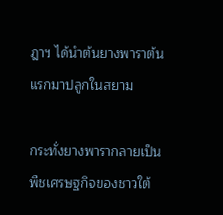ฎาฯ ได้นำต้นยางพาราต้นแรกมาปลูกในสยาม

กระทั่งยางพารากลายเป็นพืชเศรษฐกิจของชาวใต้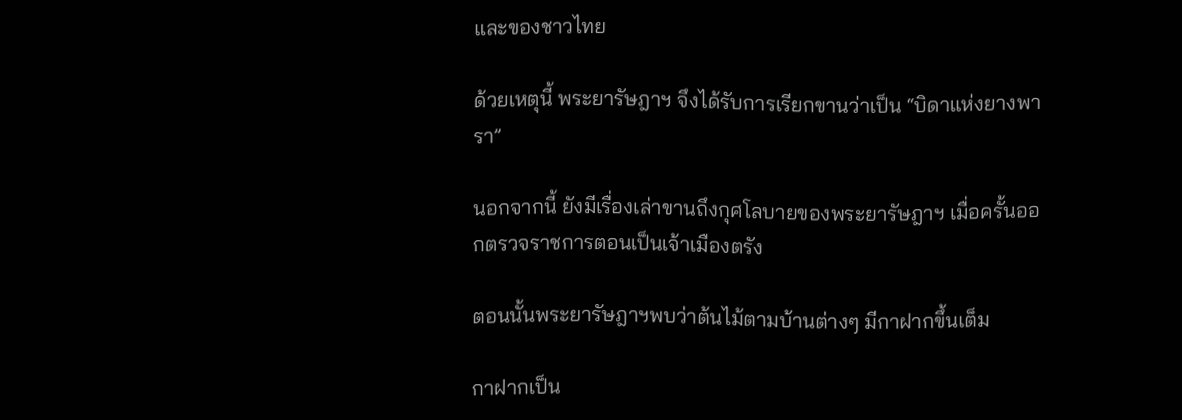และของชาวไทย

ด้วยเหตุนี้ พระยารัษฎาฯ จึงได้รับการเรียกขานว่าเป็น “บิดาแห่งยางพารา”

นอกจากนี้ ยังมีเรื่องเล่าขานถึงกุศโลบายของพระยารัษฎาฯ เมื่อครั้นออกตรวจราชการตอนเป็นเจ้าเมืองตรัง

ตอนนั้นพระยารัษฎาฯพบว่าต้นไม้ตามบ้านต่างๆ มีกาฝากขึ้นเต็ม

กาฝากเป็น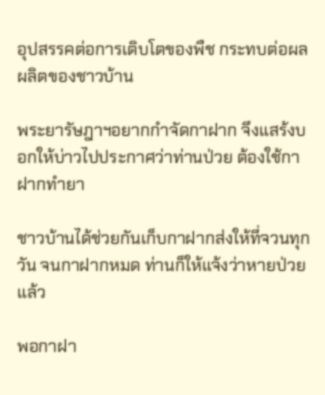อุปสรรคต่อการเติบโตของพืช กระทบต่อผลผลิตของชาวบ้าน

พระยารัษฎาฯอยากกำจัดกาฝาก จึงแสร้งบอกให้บ่าวไปประกาศว่าท่านป่วย ต้องใช้กาฝากทำยา

ชาวบ้านได้ช่วยกันเก็บกาฝากส่งให้ที่จวนทุกวัน จนกาฝากหมด ท่านก็ให้แจ้งว่าหายป่วยแล้ว

พอกาฝา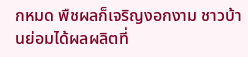กหมด พืชผลก็เจริญงอกงาม ชาวบ้านย่อมได้ผลผลิตที่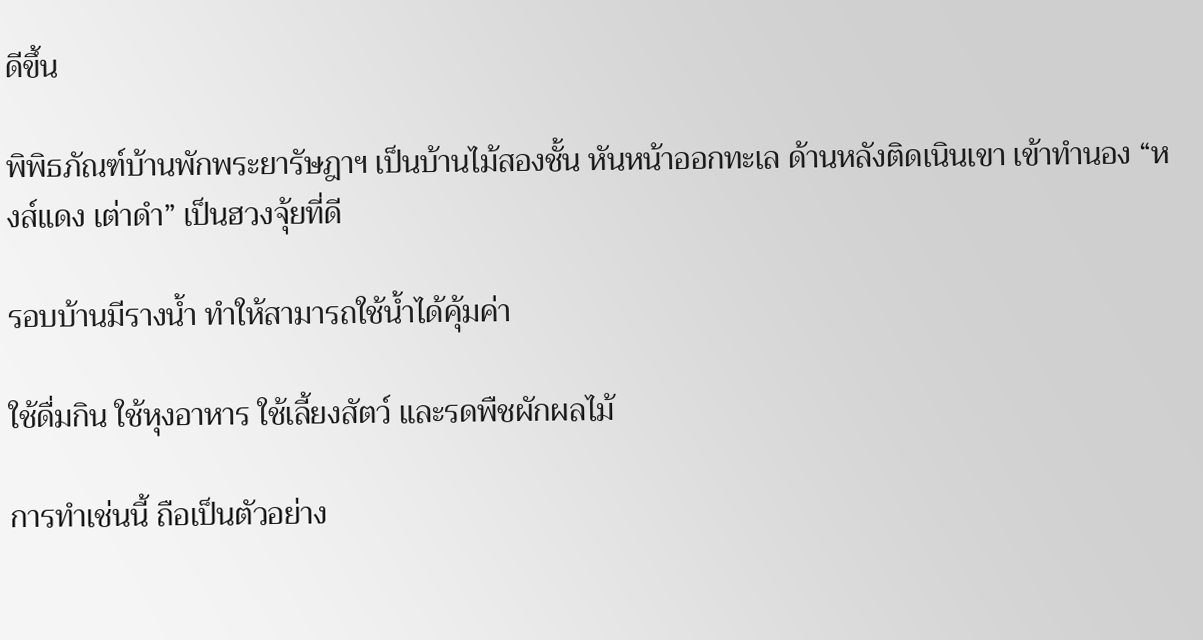ดีขึ้น

พิพิธภัณฑ์บ้านพักพระยารัษฎาฯ เป็นบ้านไม้สองชั้น หันหน้าออกทะเล ด้านหลังติดเนินเขา เข้าทำนอง “หงส์แดง เต่าดำ” เป็นฮวงจุ้ยที่ดี

รอบบ้านมีรางน้ำ ทำให้สามารถใช้น้ำได้คุ้มค่า

ใช้ดื่มกิน ใช้หุงอาหาร ใช้เลี้ยงสัตว์ และรดพืชผักผลไม้

การทำเช่นนี้ ถือเป็นตัวอย่าง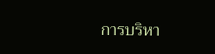การบริหา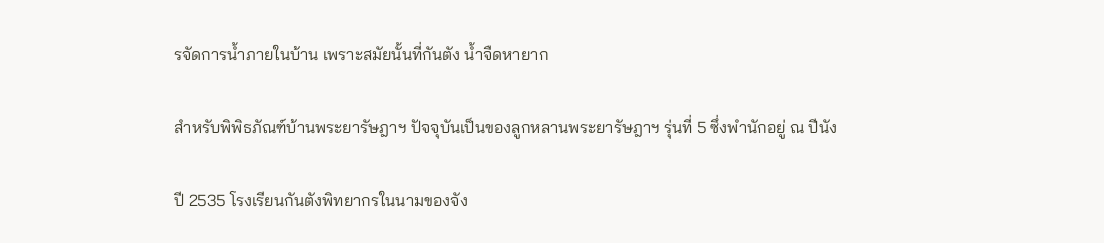รจัดการน้ำภายในบ้าน เพราะสมัยนั้นที่กันตัง น้ำจืดหายาก

สำหรับพิพิธภัณฑ์บ้านพระยารัษฎาฯ ปัจจุบันเป็นของลูกหลานพระยารัษฎาฯ รุ่นที่ 5 ซึ่งพำนักอยู่ ณ ปีนัง

ปี 2535 โรงเรียนกันตังพิทยากรในนามของจัง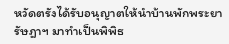หวัดตรังได้รับอนุญาตให้นำบ้านพักพระยารัษฎาฯ มาทำเป็นพิพิธ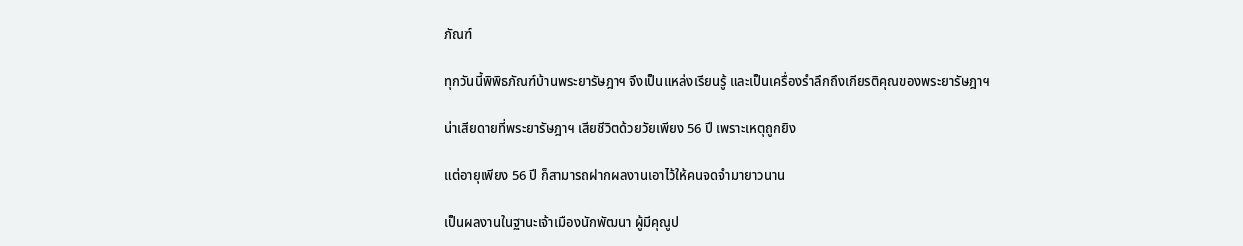ภัณฑ์

ทุกวันนี้พิพิธภัณฑ์บ้านพระยารัษฎาฯ จึงเป็นแหล่งเรียนรู้ และเป็นเครื่องรำลึกถึงเกียรติคุณของพระยารัษฎาฯ

น่าเสียดายที่พระยารัษฎาฯ เสียชีวิตด้วยวัยเพียง 56 ปี เพราะเหตุถูกยิง

แต่อายุเพียง 56 ปี ก็สามารถฝากผลงานเอาไว้ให้คนจดจำมายาวนาน

เป็นผลงานในฐานะเจ้าเมืองนักพัฒนา ผู้มีคุณูป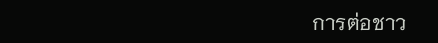การต่อชาว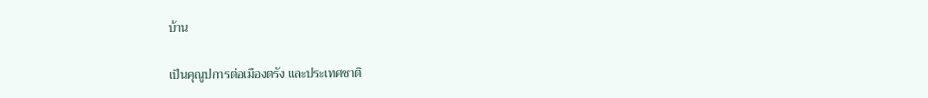บ้าน

เป็นคุณูปการต่อเมืองตรัง และประเทศชาติ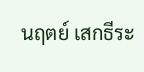นฤตย์ เสกธีระ